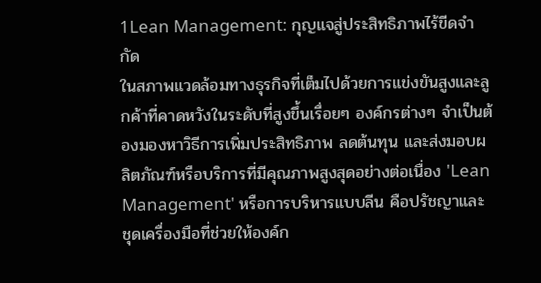1Lean Management: กุญแจสู่ประสิทธิภาพไร้ขีดจำกัด
ในสภาพแวดล้อมทางธุรกิจที่เต็มไปด้วยการแข่งขันสูงและลูกค้าที่คาดหวังในระดับที่สูงขึ้นเรื่อยๆ องค์กรต่างๆ จำเป็นต้องมองหาวิธีการเพิ่มประสิทธิภาพ ลดต้นทุน และส่งมอบผลิตภัณฑ์หรือบริการที่มีคุณภาพสูงสุดอย่างต่อเนื่อง 'Lean Management' หรือการบริหารแบบลีน คือปรัชญาและชุดเครื่องมือที่ช่วยให้องค์ก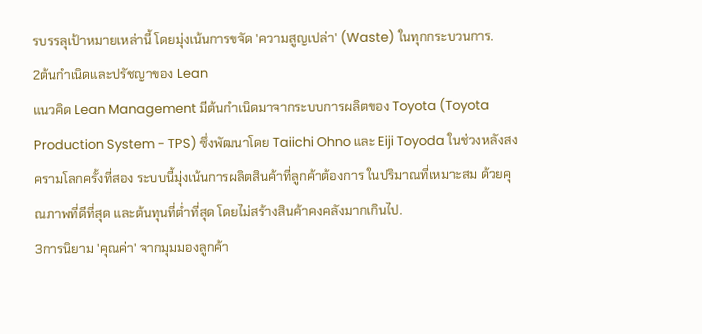รบรรลุเป้าหมายเหล่านี้ โดยมุ่งเน้นการขจัด 'ความสูญเปล่า' (Waste) ในทุกกระบวนการ.
2ต้นกำเนิดและปรัชญาของ Lean
แนวคิด Lean Management มีต้นกำเนิดมาจากระบบการผลิตของ Toyota (Toyota Production System - TPS) ซึ่งพัฒนาโดย Taiichi Ohno และ Eiji Toyoda ในช่วงหลังสงครามโลกครั้งที่สอง ระบบนี้มุ่งเน้นการผลิตสินค้าที่ลูกค้าต้องการ ในปริมาณที่เหมาะสม ด้วยคุณภาพที่ดีที่สุด และต้นทุนที่ต่ำที่สุด โดยไม่สร้างสินค้าคงคลังมากเกินไป.
3การนิยาม 'คุณค่า' จากมุมมองลูกค้า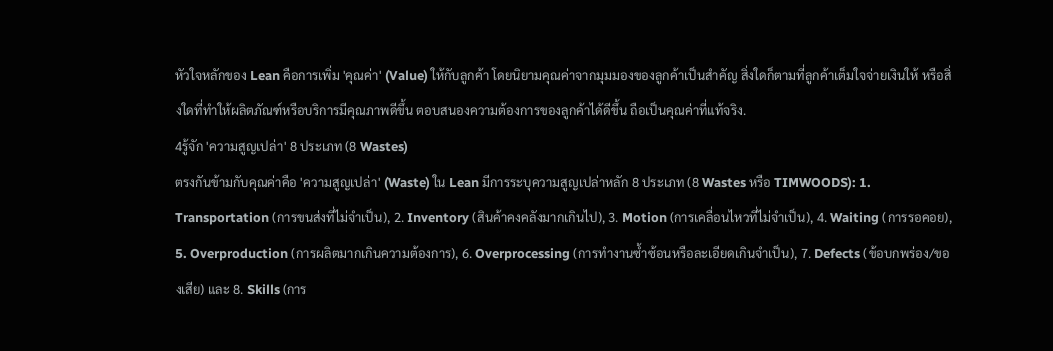หัวใจหลักของ Lean คือการเพิ่ม 'คุณค่า' (Value) ให้กับลูกค้า โดยนิยามคุณค่าจากมุมมองของลูกค้าเป็นสำคัญ สิ่งใดก็ตามที่ลูกค้าเต็มใจจ่ายเงินให้ หรือสิ่งใดที่ทำให้ผลิตภัณฑ์หรือบริการมีคุณภาพดีขึ้น ตอบสนองความต้องการของลูกค้าได้ดีขึ้น ถือเป็นคุณค่าที่แท้จริง.
4รู้จัก 'ความสูญเปล่า' 8 ประเภท (8 Wastes)
ตรงกันข้ามกับคุณค่าคือ 'ความสูญเปล่า' (Waste) ใน Lean มีการระบุความสูญเปล่าหลัก 8 ประเภท (8 Wastes หรือ TIMWOODS): 1. Transportation (การขนส่งที่ไม่จำเป็น), 2. Inventory (สินค้าคงคลังมากเกินไป), 3. Motion (การเคลื่อนไหวที่ไม่จำเป็น), 4. Waiting (การรอคอย), 5. Overproduction (การผลิตมากเกินความต้องการ), 6. Overprocessing (การทำงานซ้ำซ้อนหรือละเอียดเกินจำเป็น), 7. Defects (ข้อบกพร่อง/ของเสีย) และ 8. Skills (การ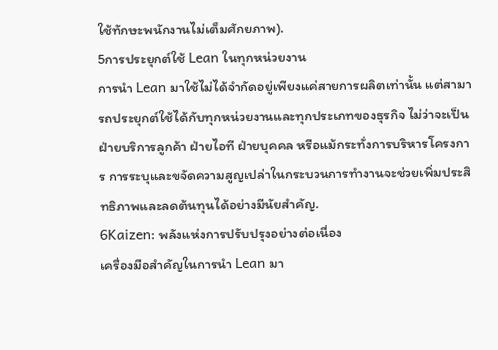ใช้ทักษะพนักงานไม่เต็มศักยภาพ).
5การประยุกต์ใช้ Lean ในทุกหน่วยงาน
การนำ Lean มาใช้ไม่ได้จำกัดอยู่เพียงแค่สายการผลิตเท่านั้น แต่สามารถประยุกต์ใช้ได้กับทุกหน่วยงานและทุกประเภทของธุรกิจ ไม่ว่าจะเป็นฝ่ายบริการลูกค้า ฝ่ายไอที ฝ่ายบุคคล หรือแม้กระทั่งการบริหารโครงการ การระบุและขจัดความสูญเปล่าในกระบวนการทำงานจะช่วยเพิ่มประสิทธิภาพและลดต้นทุนได้อย่างมีนัยสำคัญ.
6Kaizen: พลังแห่งการปรับปรุงอย่างต่อเนื่อง
เครื่องมือสำคัญในการนำ Lean มา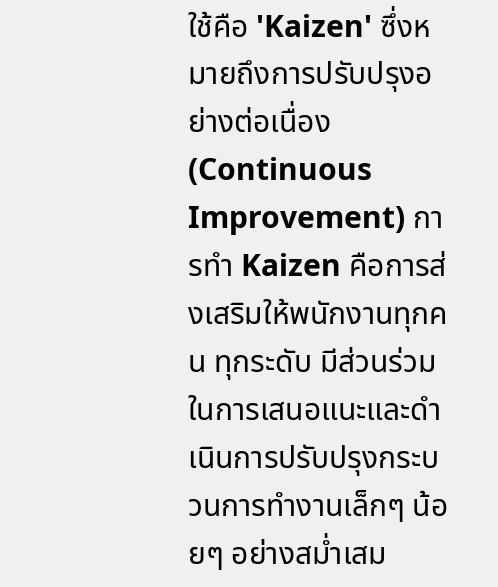ใช้คือ 'Kaizen' ซึ่งหมายถึงการปรับปรุงอย่างต่อเนื่อง (Continuous Improvement) การทำ Kaizen คือการส่งเสริมให้พนักงานทุกคน ทุกระดับ มีส่วนร่วมในการเสนอแนะและดำเนินการปรับปรุงกระบวนการทำงานเล็กๆ น้อยๆ อย่างสม่ำเสม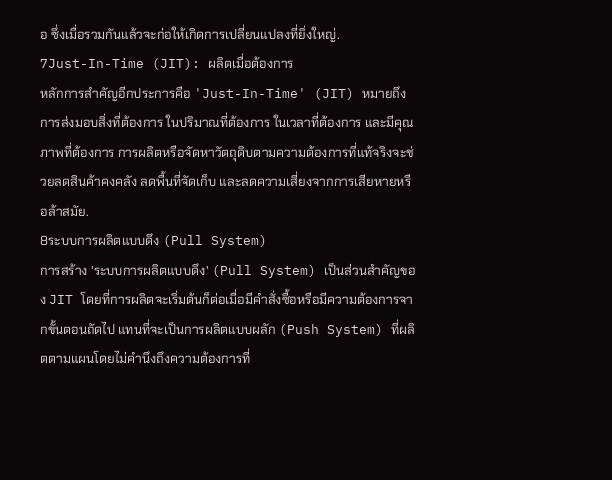อ ซึ่งเมื่อรวมกันแล้วจะก่อให้เกิดการเปลี่ยนแปลงที่ยิ่งใหญ่.
7Just-In-Time (JIT): ผลิตเมื่อต้องการ
หลักการสำคัญอีกประการคือ 'Just-In-Time' (JIT) หมายถึงการส่งมอบสิ่งที่ต้องการ ในปริมาณที่ต้องการ ในเวลาที่ต้องการ และมีคุณภาพที่ต้องการ การผลิตหรือจัดหาวัตถุดิบตามความต้องการที่แท้จริงจะช่วยลดสินค้าคงคลัง ลดพื้นที่จัดเก็บ และลดความเสี่ยงจากการเสียหายหรือล้าสมัย.
8ระบบการผลิตแบบดึง (Pull System)
การสร้าง 'ระบบการผลิตแบบดึง' (Pull System) เป็นส่วนสำคัญของ JIT โดยที่การผลิตจะเริ่มต้นก็ต่อเมื่อมีคำสั่งซื้อหรือมีความต้องการจากขั้นตอนถัดไป แทนที่จะเป็นการผลิตแบบผลัก (Push System) ที่ผลิตตามแผนโดยไม่คำนึงถึงความต้องการที่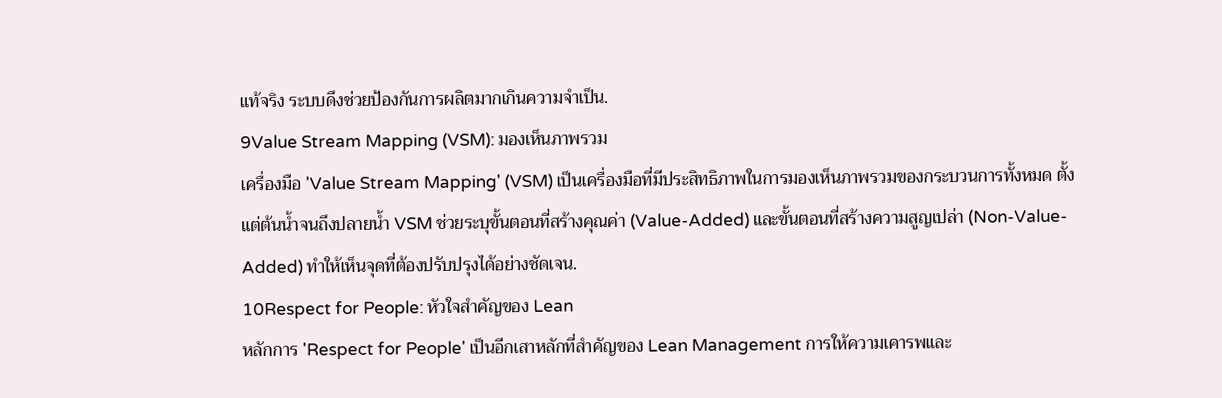แท้จริง ระบบดึงช่วยป้องกันการผลิตมากเกินความจำเป็น.
9Value Stream Mapping (VSM): มองเห็นภาพรวม
เครื่องมือ 'Value Stream Mapping' (VSM) เป็นเครื่องมือที่มีประสิทธิภาพในการมองเห็นภาพรวมของกระบวนการทั้งหมด ตั้งแต่ต้นน้ำจนถึงปลายน้ำ VSM ช่วยระบุขั้นตอนที่สร้างคุณค่า (Value-Added) และขั้นตอนที่สร้างความสูญเปล่า (Non-Value-Added) ทำให้เห็นจุดที่ต้องปรับปรุงได้อย่างชัดเจน.
10Respect for People: หัวใจสำคัญของ Lean
หลักการ 'Respect for People' เป็นอีกเสาหลักที่สำคัญของ Lean Management การให้ความเคารพและ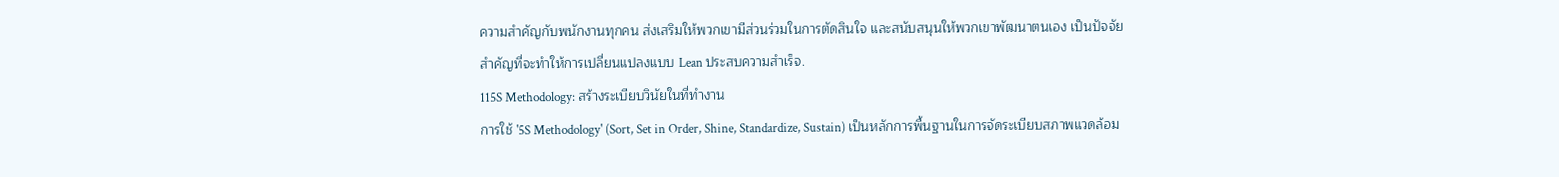ความสำคัญกับพนักงานทุกคน ส่งเสริมให้พวกเขามีส่วนร่วมในการตัดสินใจ และสนับสนุนให้พวกเขาพัฒนาตนเอง เป็นปัจจัยสำคัญที่จะทำให้การเปลี่ยนแปลงแบบ Lean ประสบความสำเร็จ.
115S Methodology: สร้างระเบียบวินัยในที่ทำงาน
การใช้ '5S Methodology' (Sort, Set in Order, Shine, Standardize, Sustain) เป็นหลักการพื้นฐานในการจัดระเบียบสภาพแวดล้อม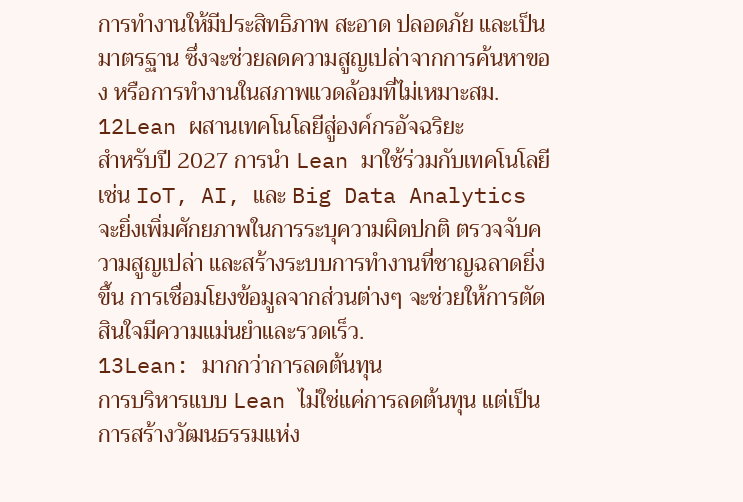การทำงานให้มีประสิทธิภาพ สะอาด ปลอดภัย และเป็นมาตรฐาน ซึ่งจะช่วยลดความสูญเปล่าจากการค้นหาของ หรือการทำงานในสภาพแวดล้อมที่ไม่เหมาะสม.
12Lean ผสานเทคโนโลยีสู่องค์กรอัจฉริยะ
สำหรับปี 2027 การนำ Lean มาใช้ร่วมกับเทคโนโลยี เช่น IoT, AI, และ Big Data Analytics จะยิ่งเพิ่มศักยภาพในการระบุความผิดปกติ ตรวจจับความสูญเปล่า และสร้างระบบการทำงานที่ชาญฉลาดยิ่งขึ้น การเชื่อมโยงข้อมูลจากส่วนต่างๆ จะช่วยให้การตัดสินใจมีความแม่นยำและรวดเร็ว.
13Lean: มากกว่าการลดต้นทุน
การบริหารแบบ Lean ไม่ใช่แค่การลดต้นทุน แต่เป็นการสร้างวัฒนธรรมแห่ง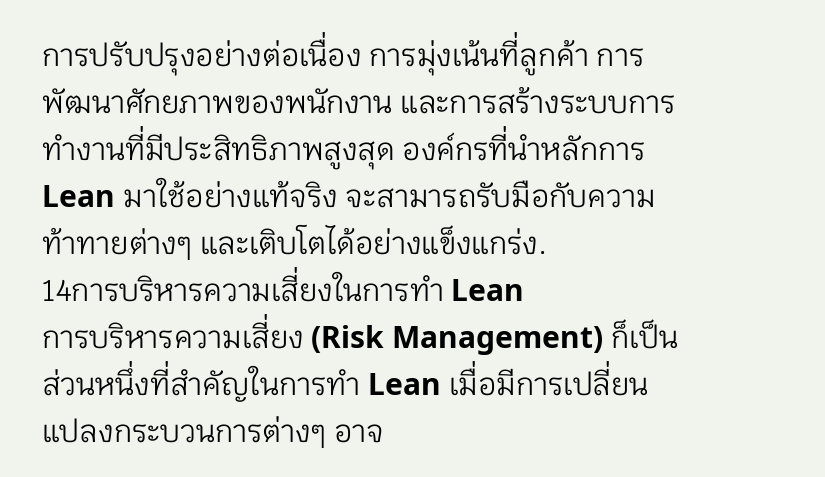การปรับปรุงอย่างต่อเนื่อง การมุ่งเน้นที่ลูกค้า การพัฒนาศักยภาพของพนักงาน และการสร้างระบบการทำงานที่มีประสิทธิภาพสูงสุด องค์กรที่นำหลักการ Lean มาใช้อย่างแท้จริง จะสามารถรับมือกับความท้าทายต่างๆ และเติบโตได้อย่างแข็งแกร่ง.
14การบริหารความเสี่ยงในการทำ Lean
การบริหารความเสี่ยง (Risk Management) ก็เป็นส่วนหนึ่งที่สำคัญในการทำ Lean เมื่อมีการเปลี่ยนแปลงกระบวนการต่างๆ อาจ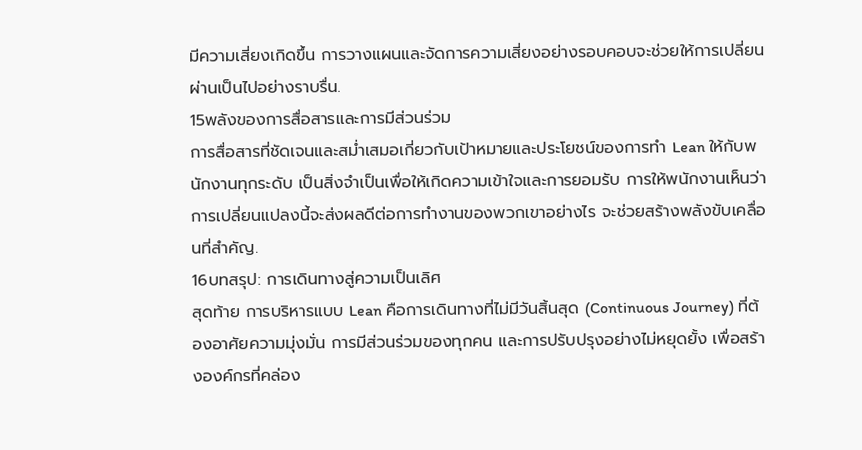มีความเสี่ยงเกิดขึ้น การวางแผนและจัดการความเสี่ยงอย่างรอบคอบจะช่วยให้การเปลี่ยนผ่านเป็นไปอย่างราบรื่น.
15พลังของการสื่อสารและการมีส่วนร่วม
การสื่อสารที่ชัดเจนและสม่ำเสมอเกี่ยวกับเป้าหมายและประโยชน์ของการทำ Lean ให้กับพนักงานทุกระดับ เป็นสิ่งจำเป็นเพื่อให้เกิดความเข้าใจและการยอมรับ การให้พนักงานเห็นว่าการเปลี่ยนแปลงนี้จะส่งผลดีต่อการทำงานของพวกเขาอย่างไร จะช่วยสร้างพลังขับเคลื่อนที่สำคัญ.
16บทสรุป: การเดินทางสู่ความเป็นเลิศ
สุดท้าย การบริหารแบบ Lean คือการเดินทางที่ไม่มีวันสิ้นสุด (Continuous Journey) ที่ต้องอาศัยความมุ่งมั่น การมีส่วนร่วมของทุกคน และการปรับปรุงอย่างไม่หยุดยั้ง เพื่อสร้างองค์กรที่คล่อง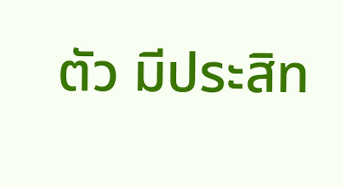ตัว มีประสิท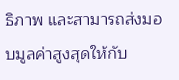ธิภาพ และสามารถส่งมอบมูลค่าสูงสุดให้กับ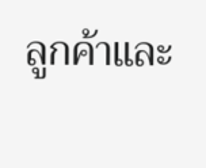ลูกค้าและ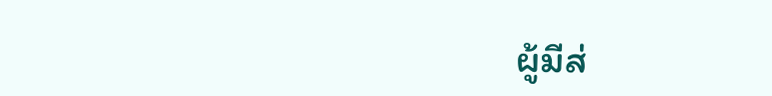ผู้มีส่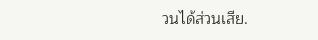วนได้ส่วนเสีย.